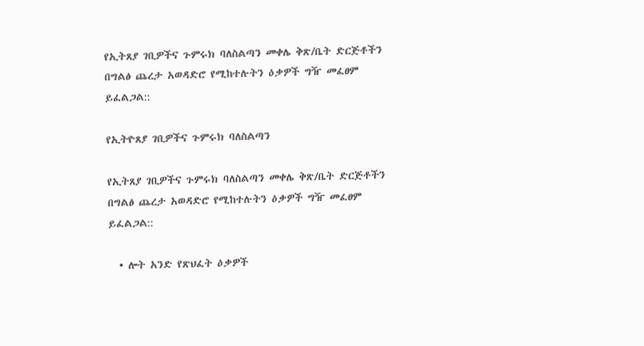የኢትጸያ ገቢዎችና ጉምሩክ ባለስልጣን መቀሌ ቅጽ/ቤት ድርጅቶችን በግልፅ ጨረታ አወዳድሮ የሚከተሉትን ዕቃዎች ግዥ መፈፀም ይፈልጋል::

የኢትዮጸያ ገቢዎችና ጉምሩክ ባለስልጣን

የኢትጸያ ገቢዎችና ጉምሩክ ባለስልጣን መቀሌ ቅጽ/ቤት ድርጅቶችን በግልፅ ጨረታ አወዳድሮ የሚከተሉትን ዕቃዎች ግዥ መፈፀም ይፈልጋል::

  • ሎት አንድ የጽህፈት ዕቃዎች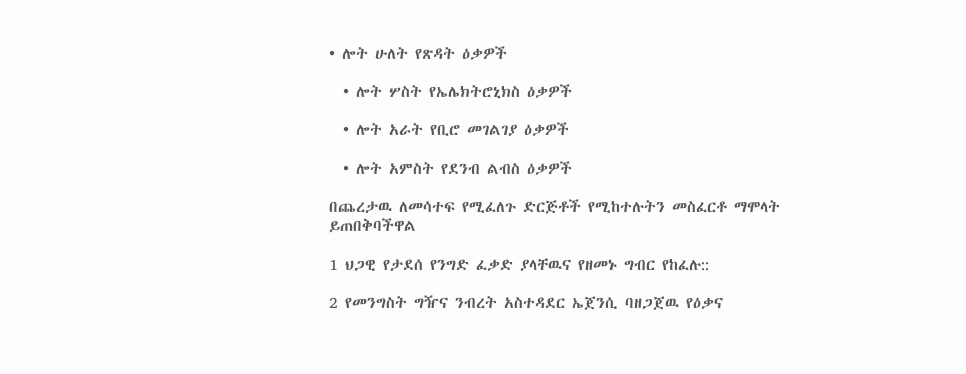• ሎት ሁለት የጽዳት ዕቃዎች

  • ሎት ሦስት የኤሌክትሮኒክስ ዕቃዎች

  • ሎት አራት የቢሮ መገልገያ ዕቃዎች

  • ሎት አምስት የደንብ ልብስ ዕቃዎች

በጨረታዉ ለመሳተፍ የሚፈለጉ ድርጅቶች የሚከተሉትን መስፈርቶ ማሞላት ይጠበቅባችዋል

1 ህጋዊ የታደሰ የንግድ ፈቃድ ያላቸዉና የዘመኑ ግብር የከፈሉ::

2 የመንግስት ግዥና ንብረት አስተዳደር ኤጀንሲ ባዘጋጀዉ የዕቃና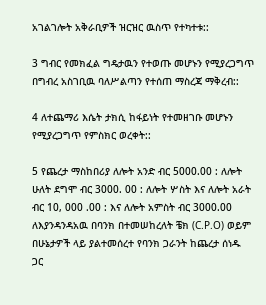አገልገሎት አቅራቢዎች ዝርዝር ዉስጥ የተካተቱ::

3 ግብር የመክፈል ግዴታዉን የተወጡ መሆኑን የሚያረጋግጥ በግብረ አስገቢዉ ባለሥልጣን የተሰጠ ማስረጃ ማቅረብ::

4 ለተጨማሪ እሴት ታክሲ ከፋይነት የተመዘገቡ መሆኑን የሚያረጋግጥ የምስክር ወረቀት::

5 የጨረታ ማስከበሪያ ለሎት አንድ ብር 5000.00 : ለሎት ሁለት ደግሞ ብር 3000. 00 : ለሎት ሦስት እና ለሎት አራት ብር 10, 000 .00 : እና ለሎት አምስት ብር 3000.00 ለእያንዳንዳአዉ በባንክ በተመሠከረለት ቼክ (C.P.O) ወይም በሁኔታዎች ላይ ያልተመሰረተ የባንክ ጋራንት ከጨረታ ሰነዱ ጋር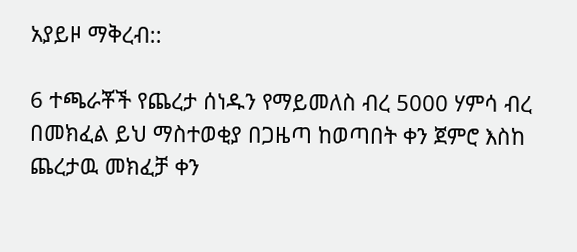አያይዞ ማቅረብ::

6 ተጫራቾች የጨረታ ሰነዱን የማይመለስ ብረ 5000 ሃምሳ ብረ በመክፈል ይህ ማስተወቂያ በጋዜጣ ከወጣበት ቀን ጀምሮ እስከ ጨረታዉ መክፈቻ ቀን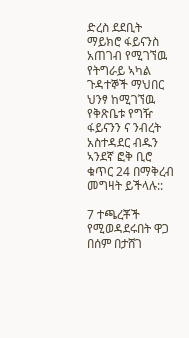ድረስ ደደቢት ማይክሮ ፋይናንስ አጠገብ የሚገኘዉ የትግራይ ኣካል ጉዳተኞች ማህበር ህንፃ ከሚገኘዉ የቅጽቤቱ የግዥ ፋይናንን ና ንብረት አስተዳደር ብዱን ኣንደኛ ፎቅ ቢሮ ቁጥር 24 በማቅረብ መግዛት ይችላሉ::

7 ተጫረቾች የሚወዳደሩበት ዋጋ በሰም በታሸገ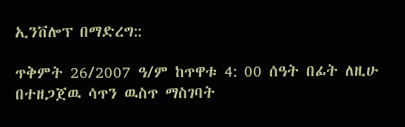ኢንቨሎፕ በማድረግ::

ጥቅምት 26/2007 ዓ/ም ከጥዋቱ 4: 00 ሰዓት በፊት ለዚሁ በተዘጋጀዉ ሳጥን ዉስጥ ማስገባት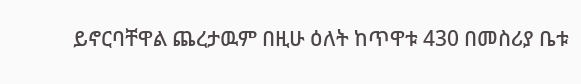ይኖርባቸዋል ጨረታዉም በዚሁ ዕለት ከጥዋቱ 430 በመስሪያ ቤቱ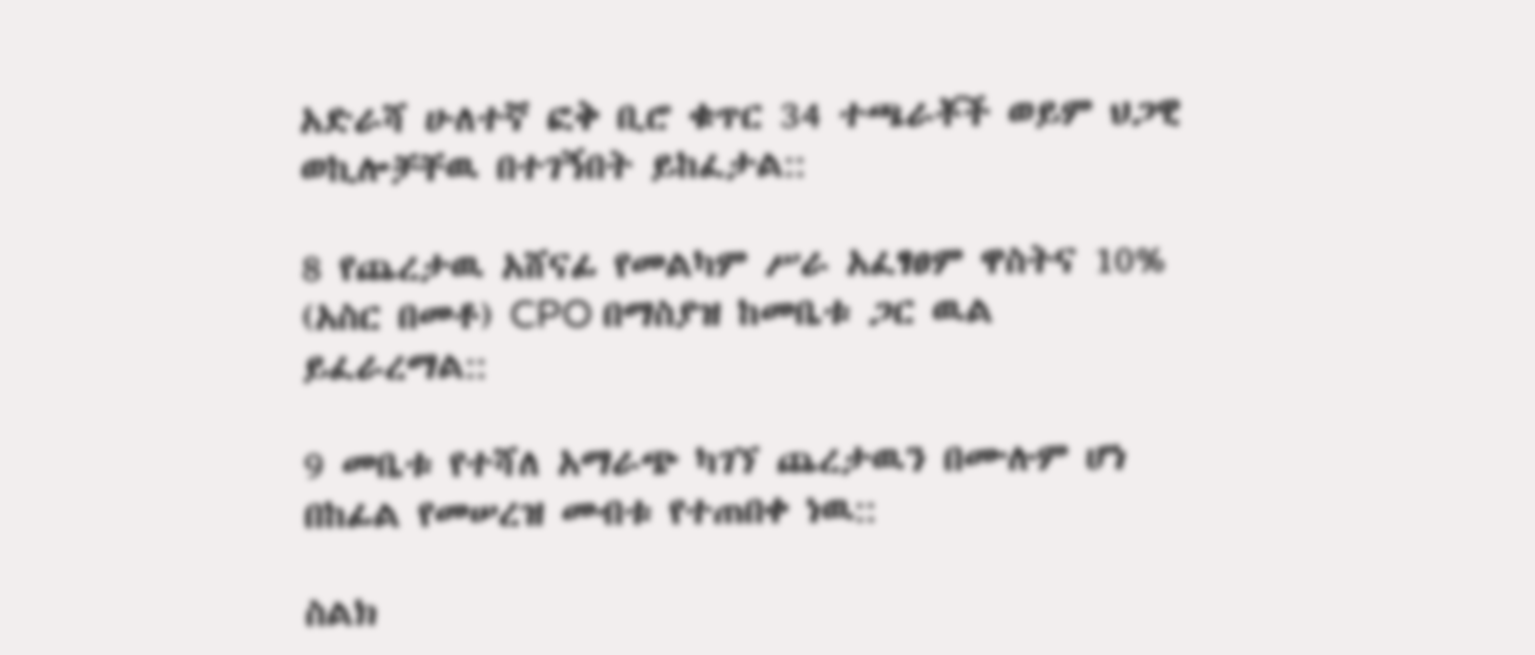አድራሻ ሁለተኛ ፎቅ ቢሮ ቁጥር 34 ተጫራቾች ወይም ህጋዊ ወኪሎቻቸዉ በተገኝበት ይከፈታል::

8 የጨረታዉ አሸናፊ የመልካም ሥራ አፈፃፀም ዋስትና 10% (አስር በመቶ) CPO በማስያዝ ከመቤቱ ጋር ዉል ይፈራረማል::

9 መቤቱ የተሻለ አማራጭ ካገኘ ጨረታዉን በሙሉም ሆነ በከፊል የመሠረዝ መብቱ የተጠበቀ ነዉ::

ስልክ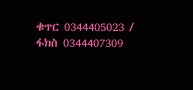ቁጥር 0344405023 / ፋክስ 0344407309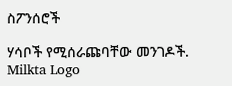ስፖንሰሮች

ሃሳቦች የሚሰራጩባቸው መንገዶች.
Milkta Logo